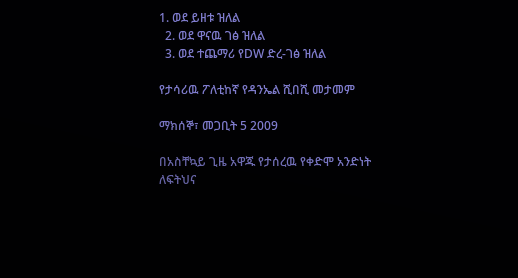1. ወደ ይዘቱ ዝለል
  2. ወደ ዋናዉ ገፅ ዝለል
  3. ወደ ተጨማሪ የDW ድረ-ገፅ ዝለል

የታሳሪዉ ፖለቲከኛ የዳንኤል ሺበሺ መታመም

ማክሰኞ፣ መጋቢት 5 2009

በአስቸኳይ ጊዜ አዋጁ የታሰረዉ የቀድሞ አንድነት ለፍትህና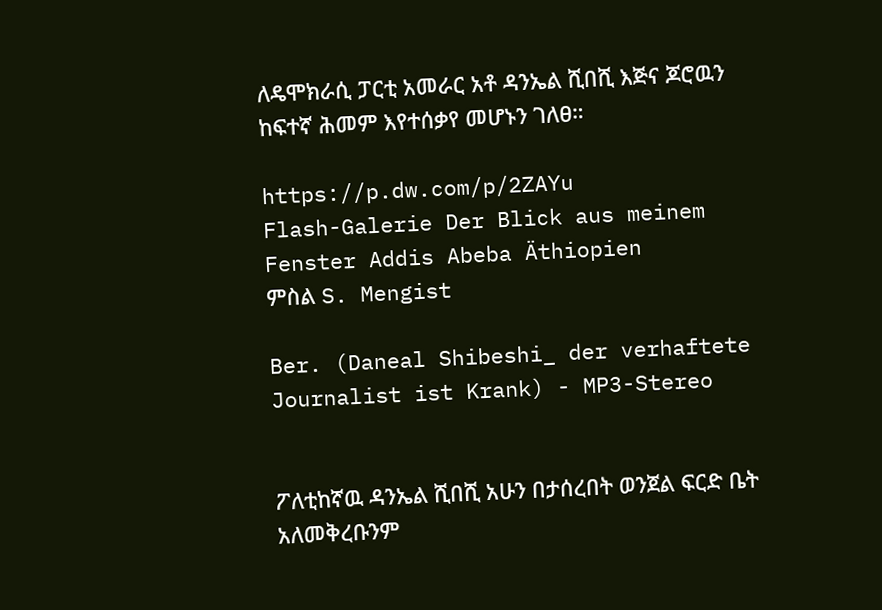ለዴሞክራሲ ፓርቲ አመራር አቶ ዳንኤል ሺበሺ እጅና ጆሮዉን ከፍተኛ ሕመም እየተሰቃየ መሆኑን ገለፀ።

https://p.dw.com/p/2ZAYu
Flash-Galerie Der Blick aus meinem Fenster Addis Abeba Äthiopien
ምስል S. Mengist

Ber. (Daneal Shibeshi_ der verhaftete Journalist ist Krank) - MP3-Stereo


ፖለቲከኛዉ ዳንኤል ሺበሺ አሁን በታሰረበት ወንጀል ፍርድ ቤት አለመቅረቡንም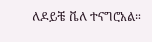ለዶይቼ ቬለ ተናግሮአል።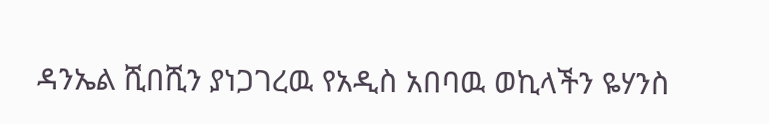ዳንኤል ሺበሺን ያነጋገረዉ የአዲስ አበባዉ ወኪላችን ዬሃንስ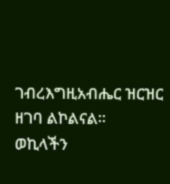ገብረእግዚአብሔር ዝርዝር ዘገባ ልኮልናል።
ወኪላችን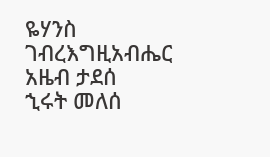ዬሃንስ ገብረእግዚአብሔር
አዜብ ታደሰ
ኂሩት መለሰ